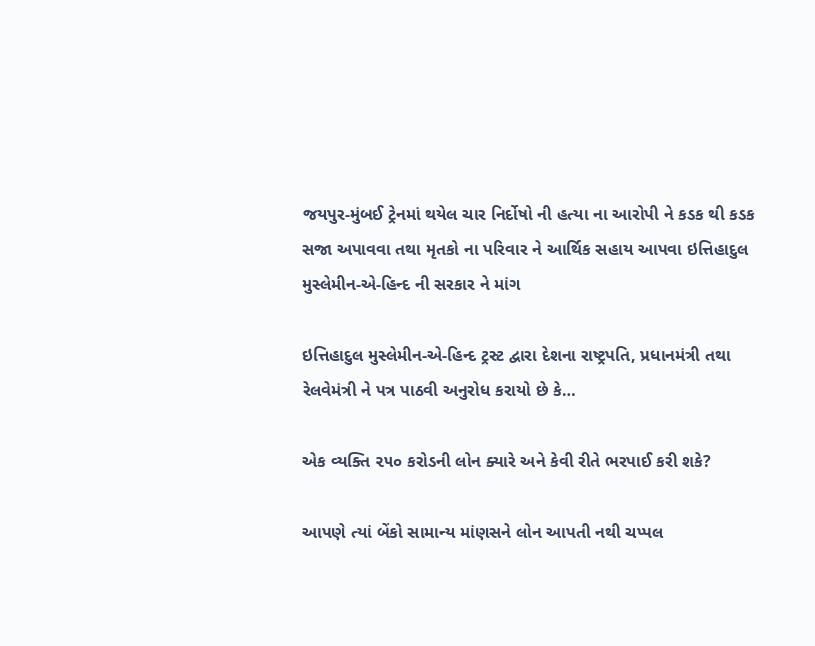જયપુર-મુંબઈ ટ્રેનમાં થયેલ ચાર નિર્દોષો ની હત્યા ના આરોપી ને કડક થી કડક સજા અપાવવા તથા મૃતકો ના પરિવાર ને આર્થિક સહાય આપવા ઇત્તિહાદુલ મુસ્લેમીન-એ-હિન્દ ની સરકાર ને માંગ

ઇત્તિહાદુલ મુસ્લેમીન-એ-હિન્દ ટ્રસ્ટ દ્વારા દેશના રાષ્ટ્રપતિ, પ્રધાનમંત્રી તથા રેલવેમંત્રી ને પત્ર પાઠવી અનુરોધ કરાયો છે કે…

એક વ્યક્તિ ૨૫૦ કરોડની લોન ક્યારે અને કેવી રીતે ભરપાઈ કરી શકે?

આપણે ત્યાં બેંકો સામાન્ય માંણસને લોન આપતી નથી ચપ્પલ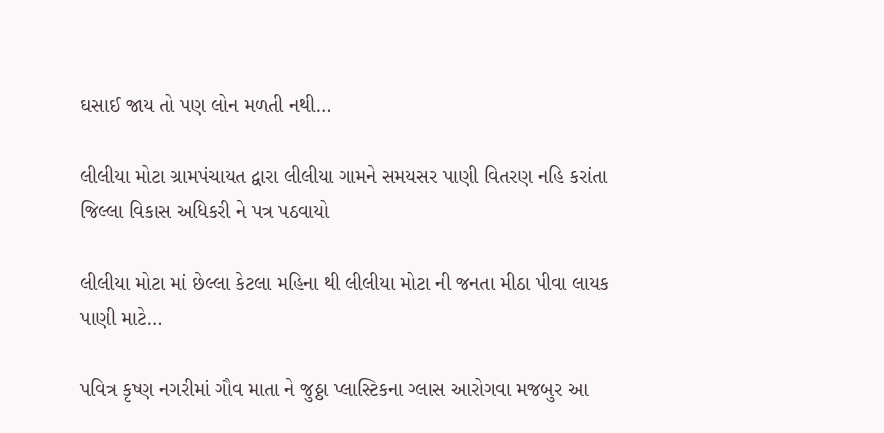ઘસાઈ જાય તો પણ લોન મળતી નથી…

લીલીયા મોટા ગ્રામપંચાયત દ્વારા લીલીયા ગામને સમયસર પાણી વિતરણ નહિ કરાંતા જિલ્લા વિકાસ અધિકરી ને પત્ર પઠવાયો

લીલીયા મોટા માં છેલ્લા કેટલા મહિના થી લીલીયા મોટા ની જનતા મીઠા પીવા લાયક પાણી માટે…

પવિત્ર કૃષ્ણ નગરીમાં ગૌવ માતા ને જુઠ્ઠા પ્લાસ્ટિકના ગ્લાસ આરોગવા મજબુર આ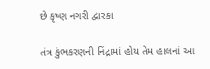છે કૃષ્ણ નગરી દ્વારકા

તંત્ર કુંભકરણની નિંદ્રામાં હોય તેમ હાલનાં આ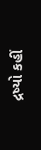દ્રષ્યો કહીં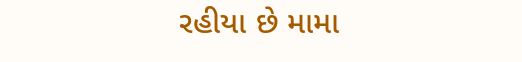રહીયા છે મામા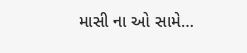માસી ના ઓ સામે…